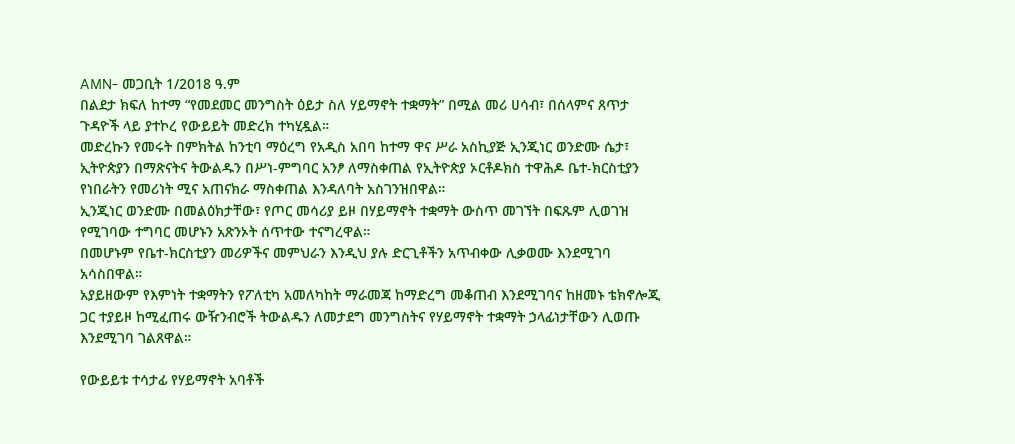AMN- መጋቢት 1/2018 ዓ.ም
በልደታ ክፍለ ከተማ “የመደመር መንግስት ዕይታ ስለ ሃይማኖት ተቋማት” በሚል መሪ ሀሳብ፣ በሰላምና ጸጥታ ጉዳዮች ላይ ያተኮረ የውይይት መድረክ ተካሂዷል።
መድረኩን የመሩት በምክትል ከንቲባ ማዕረግ የአዲስ አበባ ከተማ ዋና ሥራ አስኪያጅ ኢንጂነር ወንድሙ ሴታ፣ ኢትዮጵያን በማጽናትና ትውልዱን በሥነ-ምግባር አንፆ ለማስቀጠል የኢትዮጵያ ኦርቶዶክስ ተዋሕዶ ቤተ-ክርስቲያን የነበራትን የመሪነት ሚና አጠናክራ ማስቀጠል እንዳለባት አስገንዝበዋል።
ኢንጂነር ወንድሙ በመልዕክታቸው፣ የጦር መሳሪያ ይዞ በሃይማኖት ተቋማት ውስጥ መገኘት በፍጹም ሊወገዝ የሚገባው ተግባር መሆኑን አጽንኦት ሰጥተው ተናግረዋል።
በመሆኑም የቤተ-ክርስቲያን መሪዎችና መምህራን እንዲህ ያሉ ድርጊቶችን አጥብቀው ሊቃወሙ እንደሚገባ አሳስበዋል።
አያይዘውም የእምነት ተቋማትን የፖለቲካ አመለካከት ማራመጃ ከማድረግ መቆጠብ እንደሚገባና ከዘመኑ ቴክኖሎጂ ጋር ተያይዞ ከሚፈጠሩ ውዥንብሮች ትውልዱን ለመታደግ መንግስትና የሃይማኖት ተቋማት ኃላፊነታቸውን ሊወጡ እንደሚገባ ገልጸዋል።

የውይይቱ ተሳታፊ የሃይማኖት አባቶች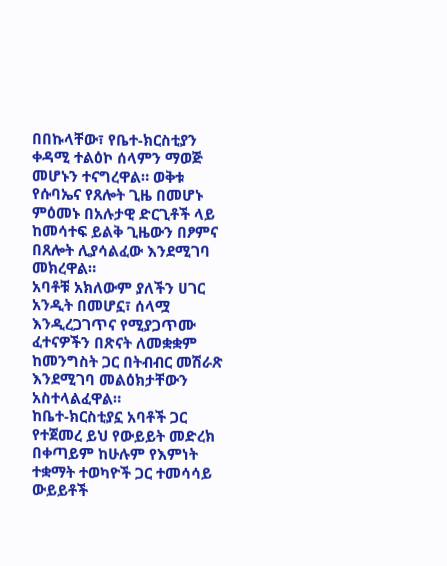በበኩላቸው፣ የቤተ-ክርስቲያን ቀዳሚ ተልዕኮ ሰላምን ማወጅ መሆኑን ተናግረዋል። ወቅቱ የሱባኤና የጸሎት ጊዜ በመሆኑ ምዕመኑ በአሉታዊ ድርጊቶች ላይ ከመሳተፍ ይልቅ ጊዜውን በፆምና በጸሎት ሊያሳልፈው እንደሚገባ መክረዋል።
አባቶቹ አክለውም ያለችን ሀገር አንዲት በመሆኗ፣ ሰላሟ እንዲረጋገጥና የሚያጋጥሙ ፈተናዎችን በጽናት ለመቋቋም ከመንግስት ጋር በትብብር መሽራጽ እንደሚገባ መልዕክታቸውን አስተላልፈዋል።
ከቤተ-ክርስቲያኗ አባቶች ጋር የተጀመረ ይህ የውይይት መድረክ በቀጣይም ከሁሉም የእምነት ተቋማት ተወካዮች ጋር ተመሳሳይ ውይይቶች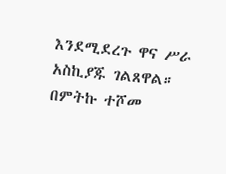እንደሚደረጉ ዋና ሥራ አስኪያጁ ገልጸዋል።
በምትኩ ተሾመ